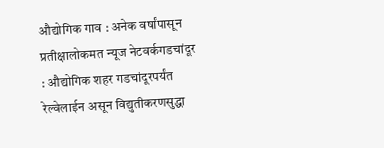औद्योगिक गाव : अनेक वर्षांपासून प्रतीक्षालोकमत न्यूज नेटवर्कगडचांदूर : औद्योगिक शहर गडचांदूरपर्यंत रेल्वेलाईन असून विद्युतीकरणसुद्धा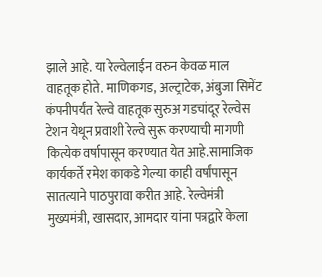झाले आहे. या रेल्वेलाईन वरुन केवळ माल वाहतूक होते. माणिकगड, अल्ट्राटेक, अंबुजा सिमेंट कंपनीपर्यंत रेल्वे वाहतूक सुरुअ गडचांदूर रेल्वेस टेशन येथून प्रवाशी रेल्वे सुरू करण्याची मागणी कित्येक वर्षापासून करण्यात येत आहे.सामाजिक कार्यकर्ते रमेश काकडे गेल्या काही वर्षांपासून सातत्याने पाठपुरावा करीत आहे. रेल्वेमंत्री मुख्यमंत्री, खासदार, आमदार यांना पत्रद्वारे केला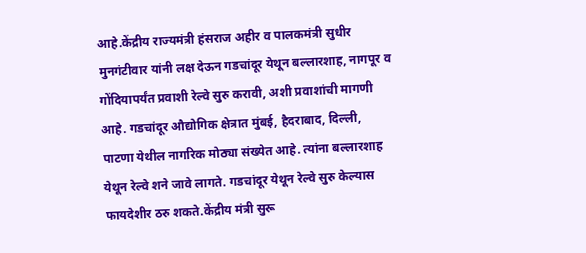आहे.केंद्रीय राज्यमंत्री हंसराज अहीर व पालकमंत्री सुधीर मुनगंटीवार यांनी लक्ष देऊन गडचांदूर येथून बल्लारशाह, नागपूर व गोंदियापर्यंत प्रवाशी रेल्वे सुरु करावी, अशी प्रवाशांची मागणी आहे. गडचांदूर औद्योगिक क्षेत्रात मुंबई, हैदराबाद, दिल्ली, पाटणा येथील नागरिक मोठ्या संख्येत आहे. त्यांना बल्लारशाह येथून रेल्वे शने जावे लागते. गडचांदूर येथून रेल्वे सुरु केल्यास फायदेशीर ठरु शकते.केंद्रीय मंत्री सुरू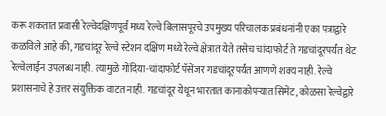करू शकतात प्रवासी रेल्वेदक्षिणपूर्व मध्य रेल्वे बिलासपूरचे उपमुख्य परिचालक प्रबंधनांनी एका पत्राद्वारे कळविले आहे की, गडचांदूर रेल्वे स्टेशन दक्षिण मध्ये रेल्वे क्षेत्रात येते तसेच चांदाफोर्ट ते गडचांदूरपर्यंत थेट रेल्वेलाईन उपलब्ध नाही. त्यामुळे गोंदिया-चांदाफोर्ट पॅसेंजर गडचांदूरपर्यंत आणणे शक्य नाही. रेल्वे प्रशासनाचे हे उत्तर संयुक्तिक वाटत नाही. गडचांदूर येथून भारतात कानाकोपऱ्यात सिमेंट, कोळसा रेल्वेद्वारे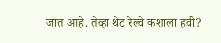जात आहे. तेव्हा थेट रेल्वे कशाला हवी?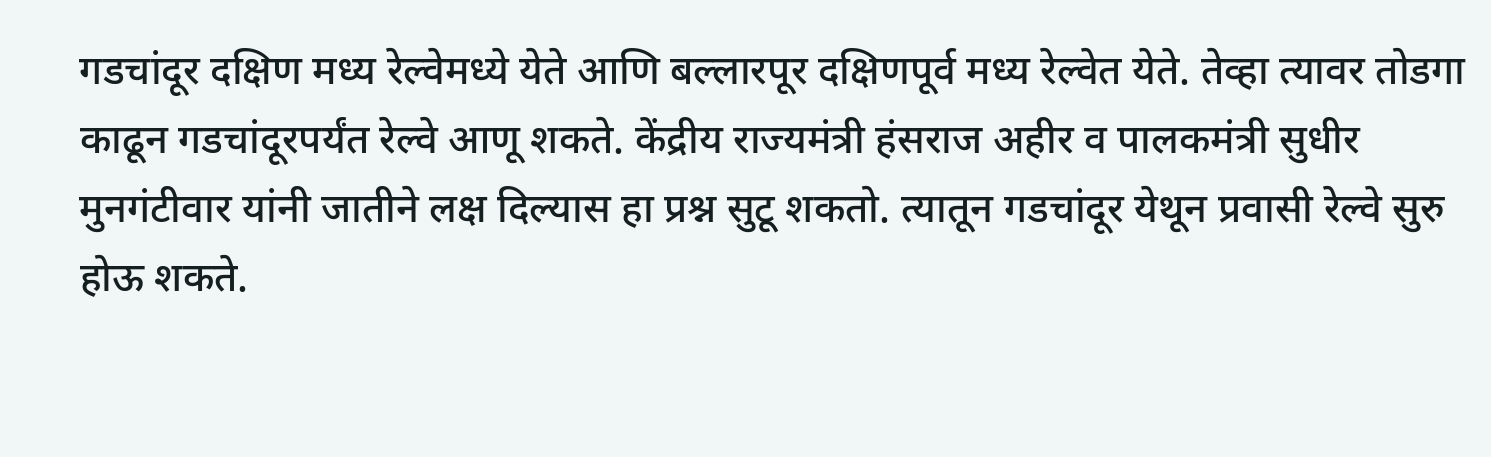गडचांदूर दक्षिण मध्य रेल्वेमध्ये येते आणि बल्लारपूर दक्षिणपूर्व मध्य रेल्वेत येते. तेव्हा त्यावर तोडगा काढून गडचांदूरपर्यंत रेल्वे आणू शकते. केंद्रीय राज्यमंत्री हंसराज अहीर व पालकमंत्री सुधीर मुनगंटीवार यांनी जातीने लक्ष दिल्यास हा प्रश्न सुटू शकतो. त्यातून गडचांदूर येथून प्रवासी रेल्वे सुरु होऊ शकते.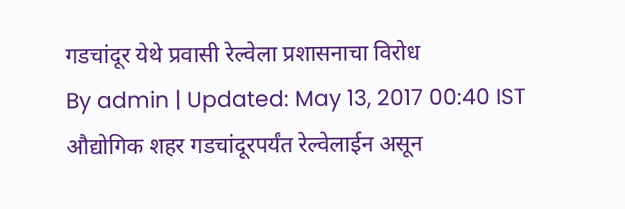गडचांदूर येथे प्रवासी रेल्वेला प्रशासनाचा विरोध
By admin | Updated: May 13, 2017 00:40 IST
औद्योगिक शहर गडचांदूरपर्यंत रेल्वेलाईन असून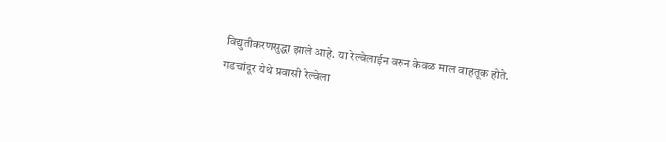विद्युतीकरणसुद्धा झाले आहे. या रेल्वेलाईन वरुन केवळ माल वाहतूक होते.
गडचांदूर येथे प्रवासी रेल्वेला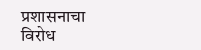प्रशासनाचा विरोध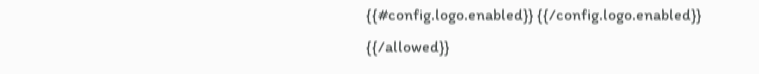{{#config.logo.enabled}} {{/config.logo.enabled}}
{{/allowed}}